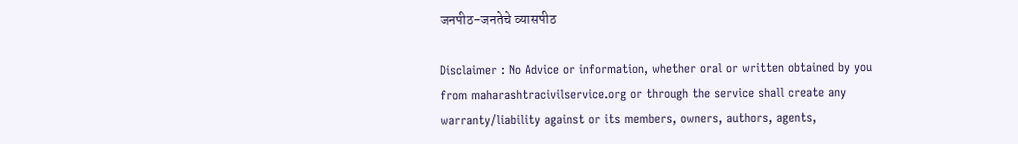जनपीठ-जनतेचे व्यासपीठ

Disclaimer : No Advice or information, whether oral or written obtained by you from maharashtracivilservice.org or through the service shall create any warranty/liability against or its members, owners, authors, agents,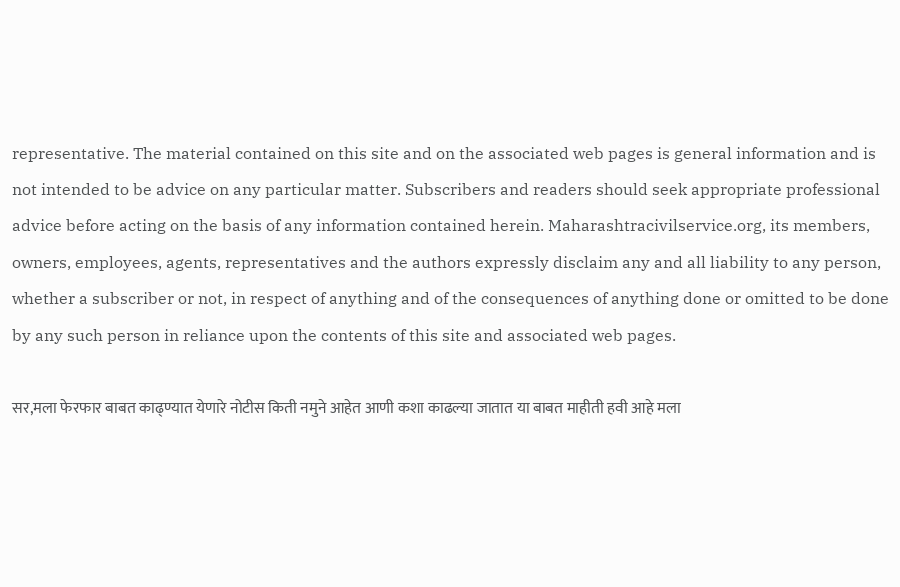representative. The material contained on this site and on the associated web pages is general information and is not intended to be advice on any particular matter. Subscribers and readers should seek appropriate professional advice before acting on the basis of any information contained herein. Maharashtracivilservice.org, its members, owners, employees, agents, representatives and the authors expressly disclaim any and all liability to any person, whether a subscriber or not, in respect of anything and of the consequences of anything done or omitted to be done by any such person in reliance upon the contents of this site and associated web pages.

सर,मला फेरफार बाबत काढ्ण्यात येणारे नोटीस किती नमुने आहेत आणी कशा काढल्या जातात या बाबत माहीती हवी आहे मला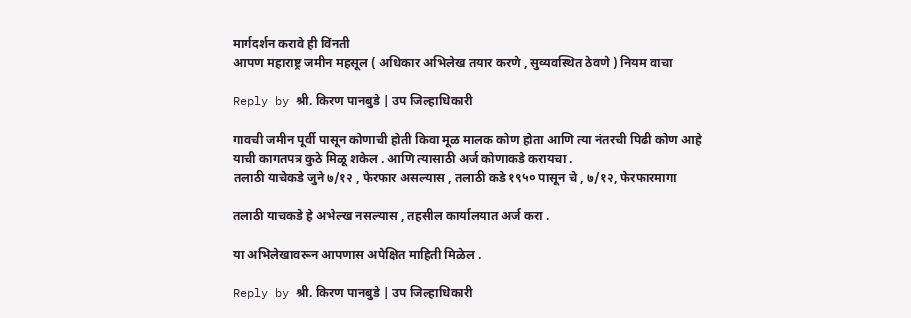मार्गदर्शन करावे ही विंनती
आपण महाराष्ट्र जमीन महसूल ( अधिकार अभिलेख तयार करणे , सुव्यवस्थित ठेवणे ) नियम वाचा

Reply by श्री. किरण पानबुडे | उप जिल्हाधिकारी

गावची जमीन पूर्वी पासून कोणाची होती किवा मूळ मालक कोण होता आणि त्या नंतरची पिढी कोण आहे
याची कागतपत्र कुठे मिळू शकेल . आणि त्यासाठी अर्ज कोणाकडे करायचा .
तलाठी याचेकडे जुने ७/१२ , फेरफार असल्यास , तलाठी कडे १९५० पासून चे , ७/१२, फेरफारमागा

तलाठी याचकडे हे अभेल्ख नसल्यास , तहसील कार्यालयात अर्ज करा .

या अभिलेखावरून आपणास अपेक्षित माहिती मिळेल .

Reply by श्री. किरण पानबुडे | उप जिल्हाधिकारी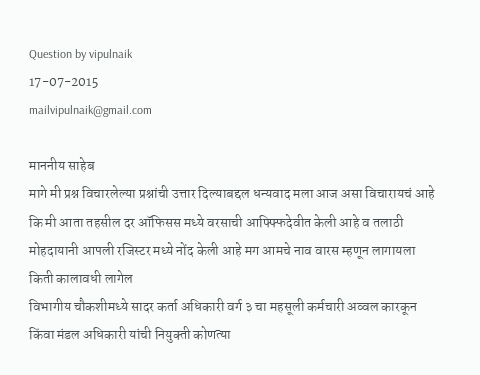Question by vipulnaik
17-07-2015
mailvipulnaik@gmail.com

माननीय साहेब
मागे मी प्रश्न विचारलेल्या प्रश्नांची उत्तार दिल्याबद्दल धन्यवाद मला आज असा विचारायचं आहे कि मी आता तहसील दर ऑफिसस मध्ये वरसाची आफ्फ्फिदेवीत केली आहे व तलाठी मोहदायानी आपली रजिस्टर मध्ये नोंद केली आहे मग आमचे नाव वारस म्हणून लागायला किती कालावधी लागेल
विभागीय चौकशीमध्‍ये सादर कर्ता अधिकारी वर्ग ३ चा महसूली कर्मचारी अव्‍वल कारकून किंवा मंडल अधिकारी यांची नियुक्‍ती कोणत्‍या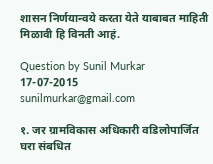शासन निर्णयान्‍वये करता येते याबाबत माहिती मिळावी हि विनती आहं.

Question by Sunil Murkar
17-07-2015
sunilmurkar@gmail.com

१. जर ग्रामविकास अधिकारी वडिलोपार्जित घरा संबधित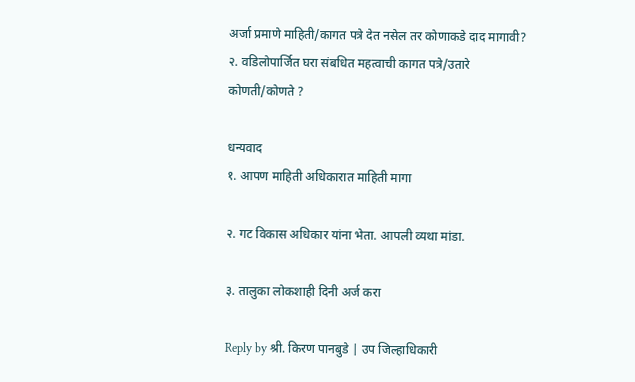अर्जा प्रमाणे माहिती/कागत पत्रे देत नसेल तर कोणाकडे दाद मागावी?
२. वडिलोपार्जित घरा संबधित महत्वाची कागत पत्रे/उतारे कोणती/कोणते ?

धन्यवाद
१. आपण माहिती अधिकारात माहिती मागा

२. गट विकास अधिकार यांना भेता. आपली व्यथा मांडा.

३. तालुका लोकशाही दिनी अर्ज करा

Reply by श्री. किरण पानबुडे | उप जिल्हाधिकारी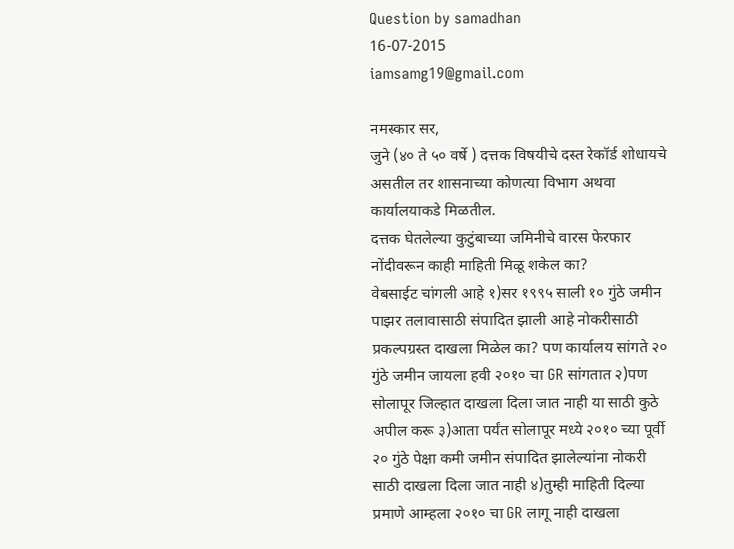Question by samadhan
16-07-2015
iamsamg19@gmail.com

नमस्कार सर,
जुने (४० ते ५० वर्षे ) दत्तक विषयीचे दस्त रेकॉर्ड शोधायचे असतील तर शासनाच्या कोणत्या विभाग अथवा कार्यालयाकडे मिळतील.
दत्तक घेतलेल्या कुटुंबाच्या जमिनीचे वारस फेरफार नोंदीवरून काही माहिती मिळू शकेल का?
वेबसाईट चांगली आहे १)सर १९९५ साली १० गुंठे जमीन पाझर तलावासाठी संपादित झाली आहे नोकरीसाठी प्रकल्पग्रस्त दाखला मिळेल का? पण कार्यालय सांगते २० गुंठे जमीन जायला हवी २०१० चा GR सांगतात २)पण सोलापूर जिल्हात दाखला दिला जात नाही या साठी कुठे अपील करू ३)आता पर्यंत सोलापूर मध्ये २०१० च्या पूर्वी २० गुंठे पेक्षा कमी जमीन संपादित झालेल्यांना नोकरी साठी दाखला दिला जात नाही ४)तुम्ही माहिती दिल्या प्रमाणे आम्हला २०१० चा GR लागू नाही दाखला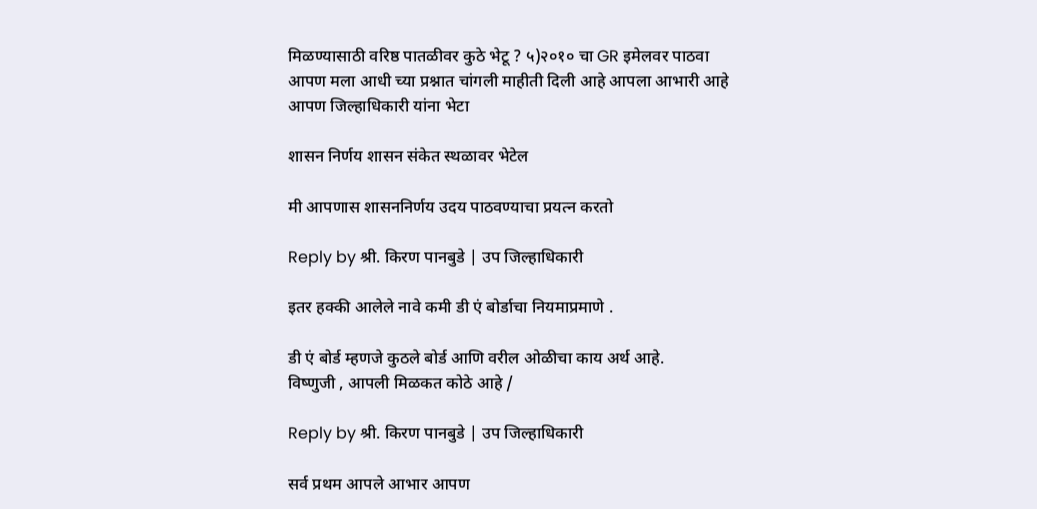मिळण्यासाठी वरिष्ठ पातळीवर कुठे भेटू ? ५)२०१० चा GR इमेलवर पाठवा आपण मला आधी च्या प्रश्नात चांगली माहीती दिली आहे आपला आभारी आहे
आपण जिल्हाधिकारी यांना भेटा

शासन निर्णय शासन संकेत स्थळावर भेटेल

मी आपणास शासननिर्णय उदय पाठवण्याचा प्रयत्न करतो

Reply by श्री. किरण पानबुडे | उप जिल्हाधिकारी

इतर हक्की आलेले नावे कमी डी एं बोर्डाचा नियमाप्रमाणे .

डी एं बोर्ड म्हणजे कुठले बोर्ड आणि वरील ओळीचा काय अर्थ आहे.
विष्णुजी , आपली मिळकत कोठे आहे /

Reply by श्री. किरण पानबुडे | उप जिल्हाधिकारी

सर्व प्रथम आपले आभार आपण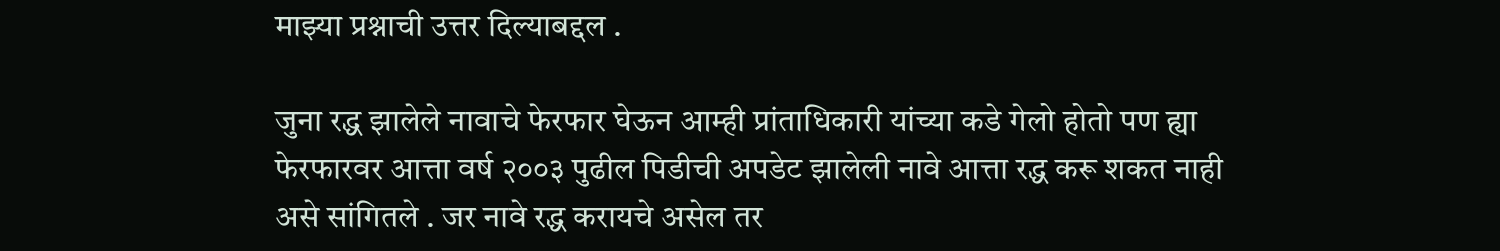माझ्या प्रश्नाची उत्तर दिल्याबद्दल .

जुना रद्ध झालेले नावाचे फेरफार घेऊन आम्ही प्रांताधिकारी यांच्या कडे गेलो होतो पण ह्या फेरफारवर आत्ता वर्ष २००३ पुढील पिडीची अपडेट झालेली नावे आत्ता रद्ध करू शकत नाही असे सांगितले . जर नावे रद्ध करायचे असेल तर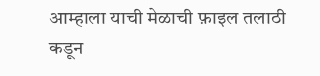आम्हाला याची मेळाची फ़ाइल तलाठी कडून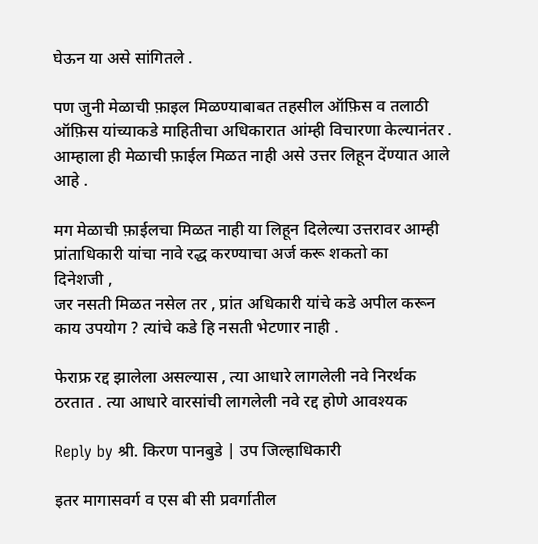घेऊन या असे सांगितले .

पण जुनी मेळाची फ़ाइल मिळण्याबाबत तहसील ऑफ़िस व तलाठी ऑफ़िस यांच्याकडे माहितीचा अधिकारात आंम्ही विचारणा केल्यानंतर . आम्हाला ही मेळाची फ़ाईल मिळत नाही असे उत्तर लिहून देंण्यात आले आहे .

मग मेळाची फ़ाईलचा मिळत नाही या लिहून दिलेल्या उत्तरावर आम्ही प्रांताधिकारी यांचा नावे रद्ध करण्याचा अर्ज करू शकतो का
दिनेशजी ,
जर नसती मिळत नसेल तर , प्रांत अधिकारी यांचे कडे अपील करून काय उपयोग ? त्यांचे कडे हि नसती भेटणार नाही .

फेराफ्र रद्द झालेला असल्यास , त्या आधारे लागलेली नवे निरर्थक ठरतात . त्या आधारे वारसांची लागलेली नवे रद्द होणे आवश्यक

Reply by श्री. किरण पानबुडे | उप जिल्हाधिकारी

इतर मागासवर्ग व एस बी सी प्रवर्गातील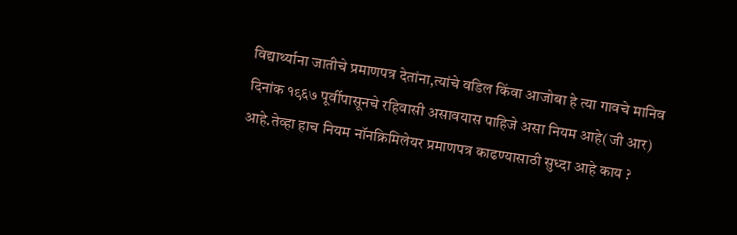विद्यार्थ्याना जातीचे प्रमाणपत्र देतांना,त्यांचे वडिल किंवा आजोबा हे त्या गावचे मानिव दिनांक १९६७ पूर्वीपासूनचे रहिवासी असावयास पाहिजे असा नियम आहे(जी आर) आहे.तेव्हा हाच नियम नॉनक्रिमिलेयर प्रमाणपत्र काढण्यासाठी सुध्दा आहे काय ?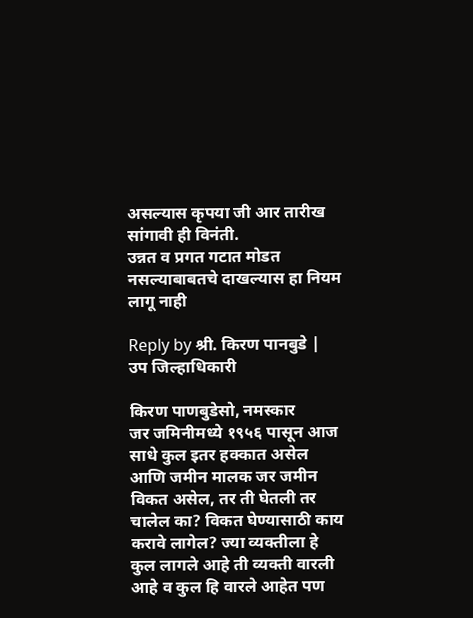असल्यास कृपया जी आर तारीख सांगावी ही विनंती.
उन्नत व प्रगत गटात मोडत नसल्याबाबतचे दाखल्यास हा नियम लागू नाही

Reply by श्री. किरण पानबुडे | उप जिल्हाधिकारी

किरण पाणबुडेसो, नमस्कार
जर जमिनीमध्ये १९५६ पासून आज साधे कुल इतर हक्कात असेल आणि जमीन मालक जर जमीन विकत असेल, तर ती घेतली तर चालेल का? विकत घेण्यासाठी काय करावे लागेल? ज्या व्यक्तीला हे कुल लागले आहे ती व्यक्ती वारली आहे व कुल हि वारले आहेत पण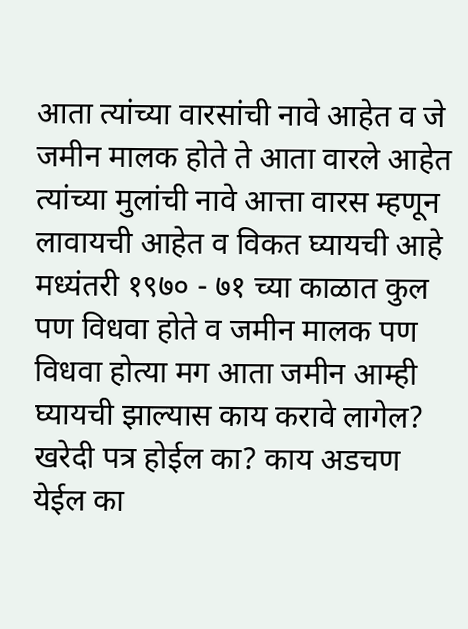आता त्यांच्या वारसांची नावे आहेत व जे जमीन मालक होते ते आता वारले आहेत त्यांच्या मुलांची नावे आत्ता वारस म्हणून लावायची आहेत व विकत घ्यायची आहे
मध्यंतरी १९७० - ७१ च्या काळात कुल पण विधवा होते व जमीन मालक पण विधवा होत्या मग आता जमीन आम्ही घ्यायची झाल्यास काय करावे लागेल? खरेदी पत्र होईल का? काय अडचण येईल का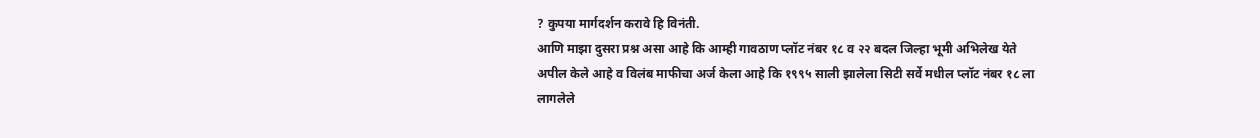? कुपया मार्गदर्शन करावे हि विनंती.
आणि माझा दुसरा प्रश्न असा आहे कि आम्ही गावठाण प्लॉट नंबर १८ व २२ बदल जिल्हा भूमी अभिलेख येते अपील केले आहे व विलंब माफीचा अर्ज केला आहे कि १९९५ साली झालेला सिटी सर्वे मधील प्लॉट नंबर १८ ला लागलेले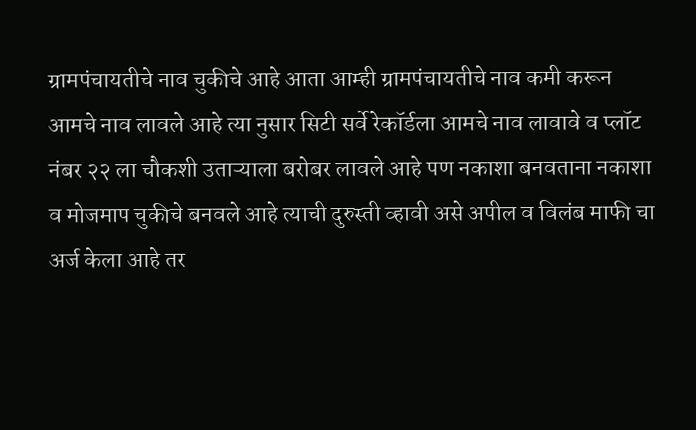ग्रामपंचायतीचे नाव चुकीचे आहे आता आम्ही ग्रामपंचायतीचे नाव कमी करून आमचे नाव लावले आहे त्या नुसार सिटी सर्वे रेकॉर्डला आमचे नाव लावावे व प्लॉट नंबर २२ ला चौकशी उताऱ्याला बरोबर लावले आहे पण नकाशा बनवताना नकाशा व मोजमाप चुकीचे बनवले आहे त्याची दुरुस्ती व्हावी असे अपील व विलंब माफी चा अर्ज केला आहे तर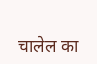चालेल का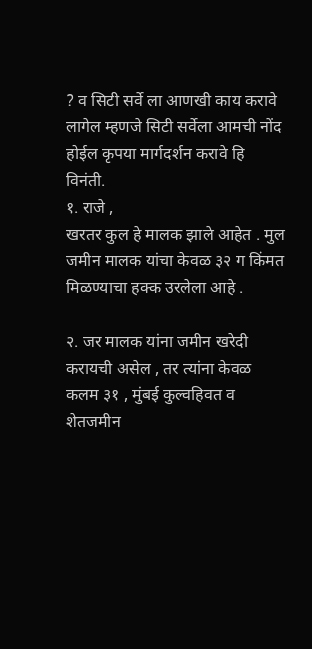? व सिटी सर्वे ला आणखी काय करावे लागेल म्हणजे सिटी सर्वेला आमची नोंद होईल कृपया मार्गदर्शन करावे हि विनंती.
१. राजे ,
खरतर कुल हे मालक झाले आहेत . मुल जमीन मालक यांचा केवळ ३२ ग किंमत मिळण्याचा हक्क उरलेला आहे .

२. जर मालक यांना जमीन खरेदी करायची असेल , तर त्यांना केवळ कलम ३१ , मुंबई कुल्वहिवत व शेतजमीन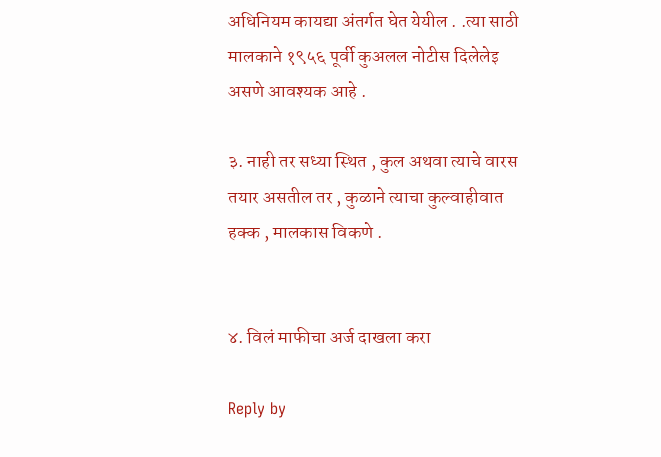अधिनियम कायद्या अंतर्गत घेत येयील . .त्या साठी मालकाने १९५६ पूर्वी कुअलल नोटीस दिलेलेइ असणे आवश्यक आहे .

३. नाही तर सध्या स्थित , कुल अथवा त्याचे वारस तयार असतील तर , कुळाने त्याचा कुल्वाहीवात हक्क , मालकास विकणे .


४. विलं माफीचा अर्ज दाखला करा

Reply by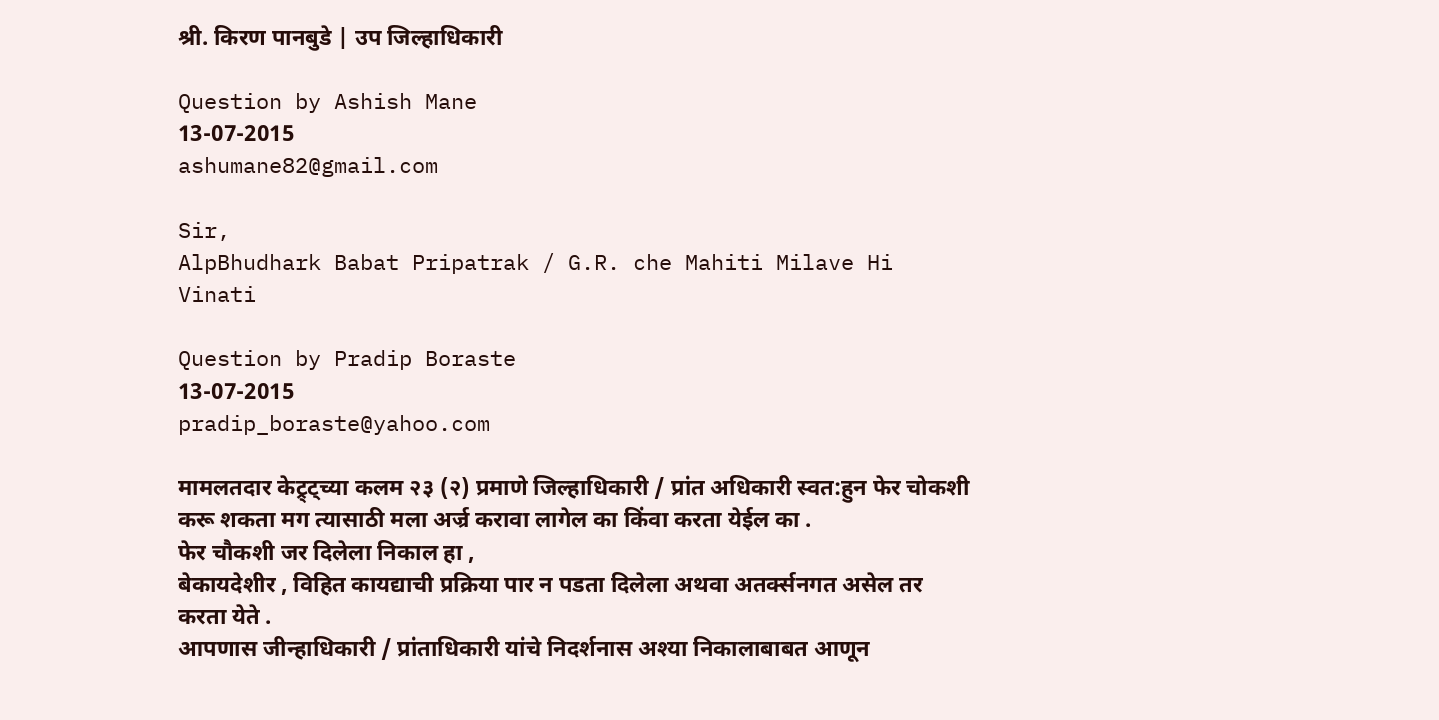श्री. किरण पानबुडे | उप जिल्हाधिकारी

Question by Ashish Mane
13-07-2015
ashumane82@gmail.com

Sir,
AlpBhudhark Babat Pripatrak / G.R. che Mahiti Milave Hi Vinati

Question by Pradip Boraste
13-07-2015
pradip_boraste@yahoo.com

मामलतदार केट्र्ट्च्या कलम २३ (२) प्रमाणे जिल्हाधिकारी / प्रांत अधिकारी स्वत:हुन फेर चोकशी करू शकता मग त्यासाठी मला अर्ज्र करावा लागेल का किंवा करता येईल का .
फेर चौकशी जर दिलेला निकाल हा ,
बेकायदेशीर , विहित कायद्याची प्रक्रिया पार न पडता दिलेला अथवा अतर्क्सनगत असेल तर करता येते .
आपणास जीन्हाधिकारी / प्रांताधिकारी यांचे निदर्शनास अश्या निकालाबाबत आणून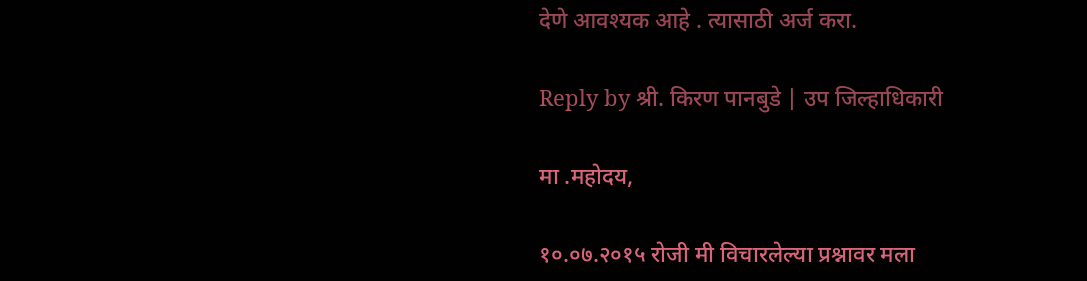देणे आवश्यक आहे . त्यासाठी अर्ज करा.

Reply by श्री. किरण पानबुडे | उप जिल्हाधिकारी

मा .महोदय,

१०.०७.२०१५ रोजी मी विचारलेल्या प्रश्नावर मला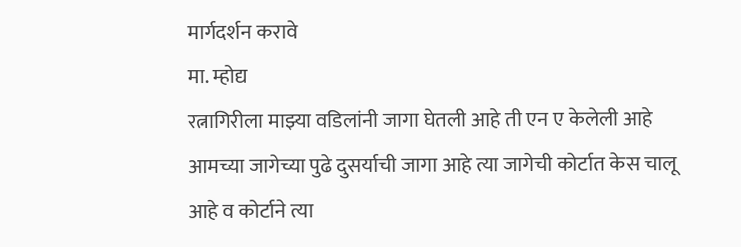मार्गदर्शन करावे
मा. म्होद्य
रत्नागिरीला माझ्या वडिलांनी जागा घेतली आहे ती एन ए केलेली आहे आमच्या जागेच्या पुढे दुसर्याची जागा आहे त्या जागेची कोर्टात केस चालू आहे व कोर्टाने त्या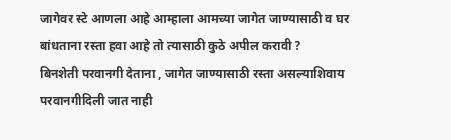जागेवर स्टे आणला आहे आम्हाला आमच्या जागेत जाण्यासाठी व घर बांधताना रस्ता हवा आहे तो त्यासाठी कुठे अपील करावी ?
बिनशेती परवानगी देताना , जागेत जाण्यासाठी रस्ता असल्याशिवाय परवानगीदिली जात नाही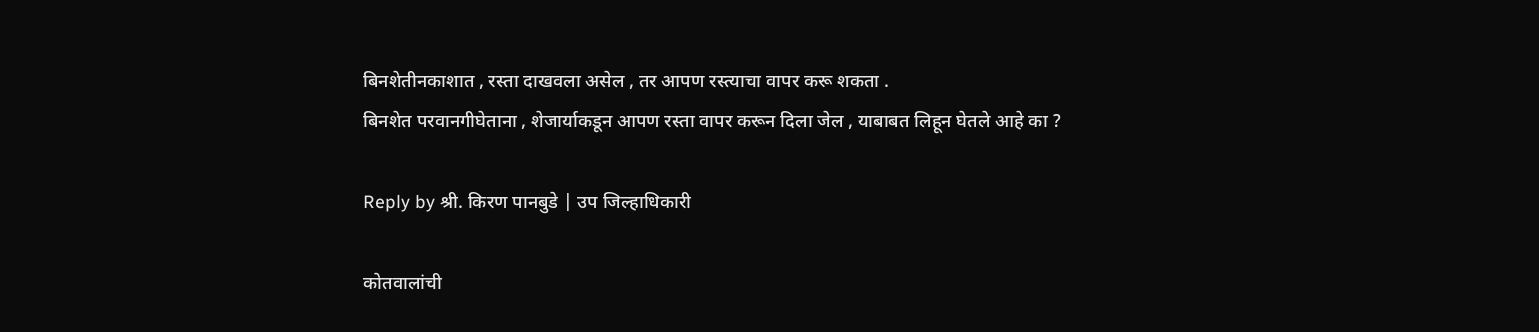बिनशेतीनकाशात , रस्ता दाखवला असेल , तर आपण रस्त्याचा वापर करू शकता .
बिनशेत परवानगीघेताना , शेजार्याकडून आपण रस्ता वापर करून दिला जेल , याबाबत लिहून घेतले आहे का ?

Reply by श्री. किरण पानबुडे | उप जिल्हाधिकारी

कोतवालांची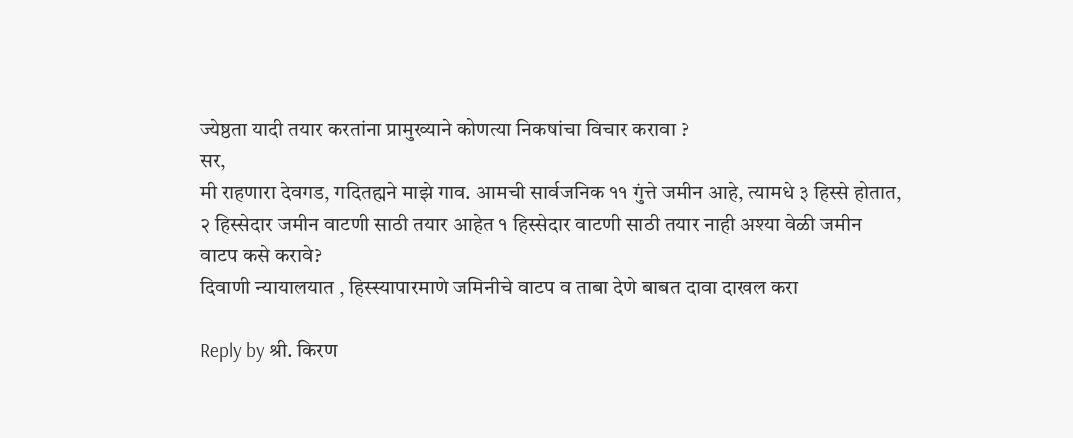ज्येष्ठता यादी तयार करतांना प्रामुख्याने कोणत्या निकषांचा विचार करावा ?
सर,
मी राहणारा देवगड, गदितह्मने माझे गाव. आमची सार्वजनिक ११ गुंत्ते जमीन आहे, त्यामधे ३ हिस्से होतात, २ हिस्सेदार जमीन वाटणी साठी तयार आहेत १ हिस्सेदार वाटणी साठी तयार नाही अश्या वेळी जमीन वाटप कसे करावे?
दिवाणी न्यायालयात , हिस्स्यापारमाणे जमिनीचे वाटप व ताबा देणे बाबत दावा दाखल करा

Reply by श्री. किरण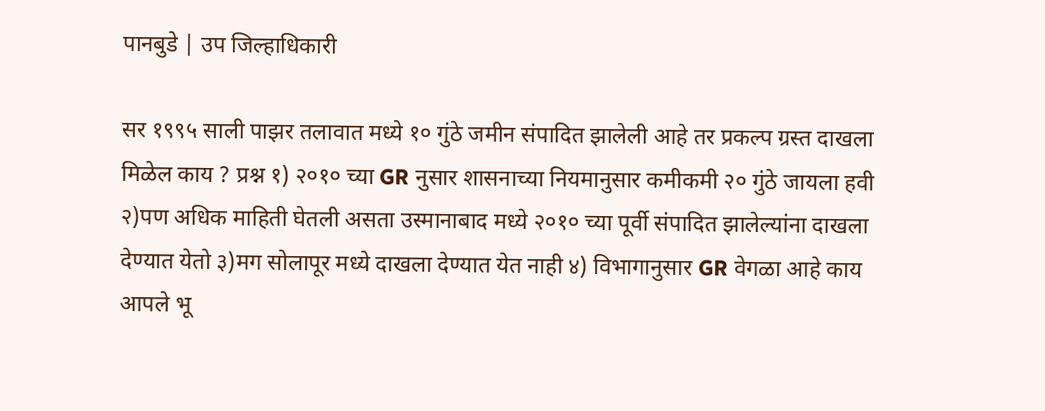पानबुडे | उप जिल्हाधिकारी

सर १९९५ साली पाझर तलावात मध्ये १० गुंठे जमीन संपादित झालेली आहे तर प्रकल्प ग्रस्त दाखला मिळेल काय ? प्रश्न १) २०१० च्या GR नुसार शासनाच्या नियमानुसार कमीकमी २० गुंठे जायला हवी २)पण अधिक माहिती घेतली असता उस्मानाबाद मध्ये २०१० च्या पूर्वी संपादित झालेल्यांना दाखला देण्यात येतो ३)मग सोलापूर मध्ये दाखला देण्यात येत नाही ४) विभागानुसार GR वेगळा आहे काय
आपले भू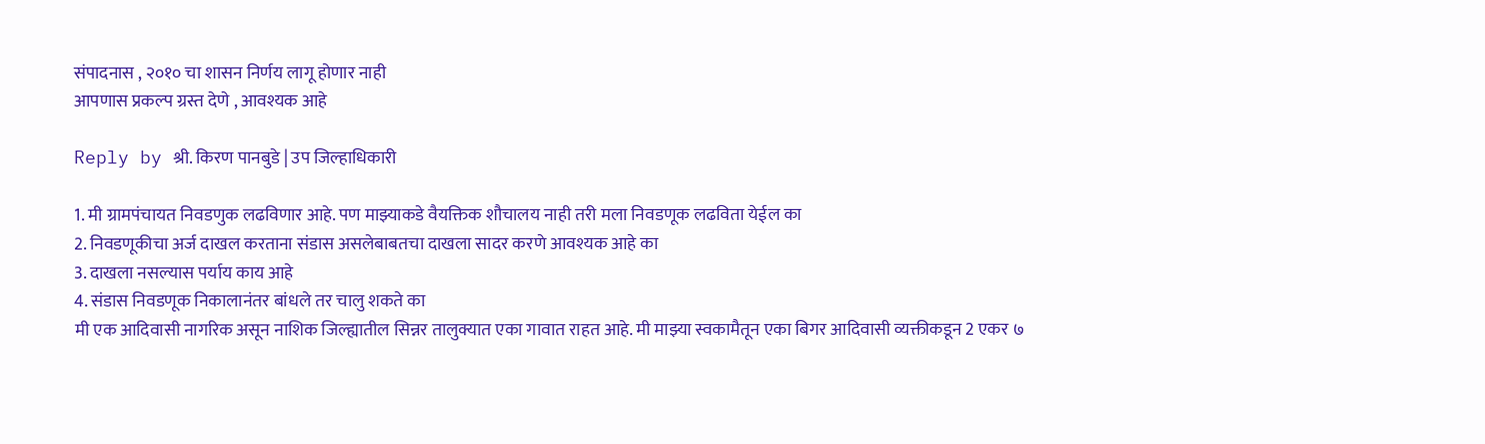संपादनास , २०१० चा शासन निर्णय लागू होणार नाही
आपणास प्रकल्प ग्रस्त देणे , आवश्यक आहे

Reply by श्री. किरण पानबुडे | उप जिल्हाधिकारी

1. मी ग्रामपंचायत निवडणुक लढविणार आहे. पण माझ्याकडे वैयक्तिक शौचालय नाही तरी मला निवडणूक लढविता येईल का
2. निवडणूकीचा अर्ज दाखल करताना संडास असलेबाबतचा दाखला सादर करणे आवश्यक आहे का
3. दाखला नसल्यास पर्याय काय आहे
4. संडास निवडणूक निकालानंतर बांधले तर चालु शकते का
मी एक आदिवासी नागरिक असून नाशिक जिल्ह्यातील सिन्नर तालुक्यात एका गावात राहत आहे. मी माझ्या स्वकामैतून एका बिगर आदिवासी व्यक्तीकडून 2 एकर ७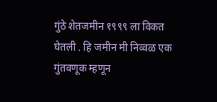गुंठे शेतजमीन १९९९ ला विकत घेतली . हि जमीन मी निव्वळ एक गुंतवणूक म्हणून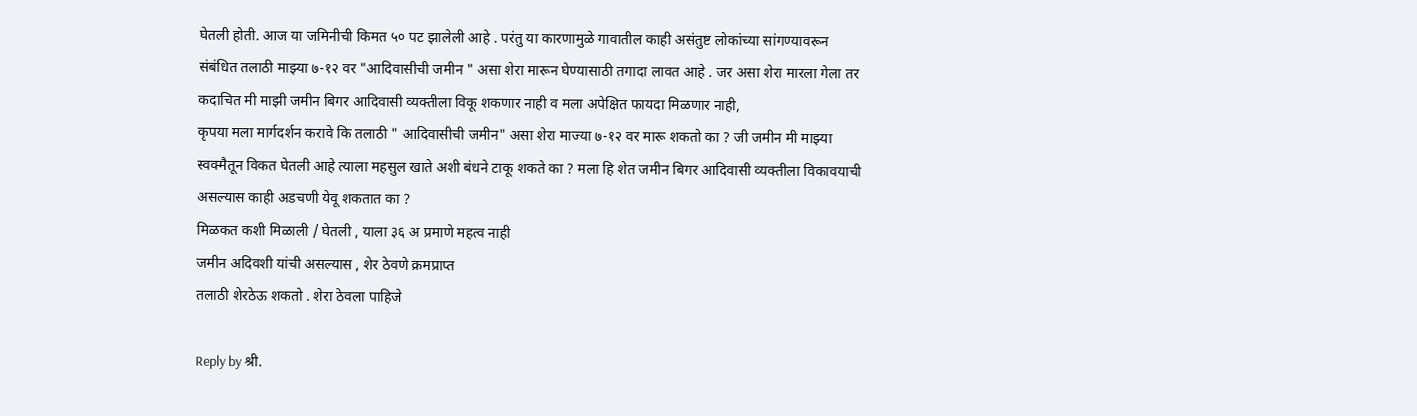घेतली होती. आज या जमिनीची किमत ५० पट झालेली आहे . परंतु या कारणामुळे गावातील काही असंतुष्ट लोकांच्या सांगण्यावरून संबंधित तलाठी माझ्या ७-१२ वर "आदिवासीची जमीन " असा शेरा मारून घेण्यासाठी तगादा लावत आहे . जर असा शेरा मारला गेला तर कदाचित मी माझी जमीन बिगर आदिवासी व्यक्तीला विकू शकणार नाही व मला अपेक्षित फायदा मिळणार नाही,
कृपया मला मार्गदर्शन करावे कि तलाठी " आदिवासीची जमीन" असा शेरा माज्या ७-१२ वर मारू शकतो का ? जी जमीन मी माझ्या स्वक्मैतून विकत घेतली आहे त्याला महसुल खाते अशी बंधने टाकू शकते का ? मला हि शेत जमीन बिगर आदिवासी व्यक्तीला विकावयाची असल्यास काही अडचणी येवू शकतात का ?
मिळकत कशी मिळाली / घेतली , याला ३६ अ प्रमाणे महत्व नाही
जमीन अदिवशी यांची असल्यास , शेर ठेवणे क्रमप्राप्त
तलाठी शेरठेऊ शकतो . शेरा ठेवला पाहिजे

Reply by श्री.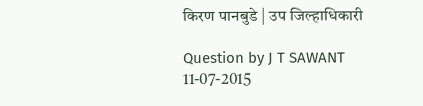किरण पानबुडे | उप जिल्हाधिकारी

Question by J T SAWANT
11-07-2015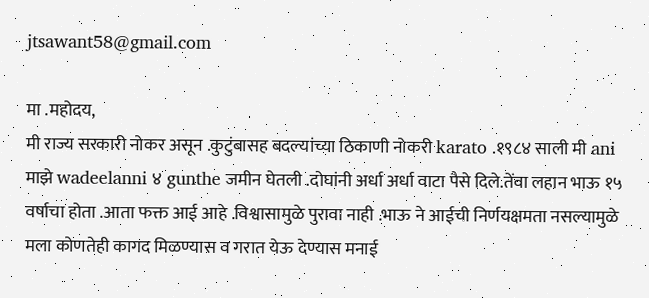jtsawant58@gmail.com

मा .महोदय,
मी राज्य सरकारी नोकर असून .कुटुंबासह बदल्यांच्या ठिकाणी नोकरी karato .१९८४ साली मी ani माझे wadeelanni ४ gunthe जमीन घेतली .दोघांनी अर्धा अर्धा वाटा पैसे दिले.तेंवा लहान भाऊ १५ वर्षाचा होता .आता फक्त आई आहे .विश्वासामुळे पुरावा नाही .भाऊ ने आईची निर्णयक्षमता नसल्यामुळे मला कोणतेही कागद मिळण्यास व गरात येऊ देण्यास मनाई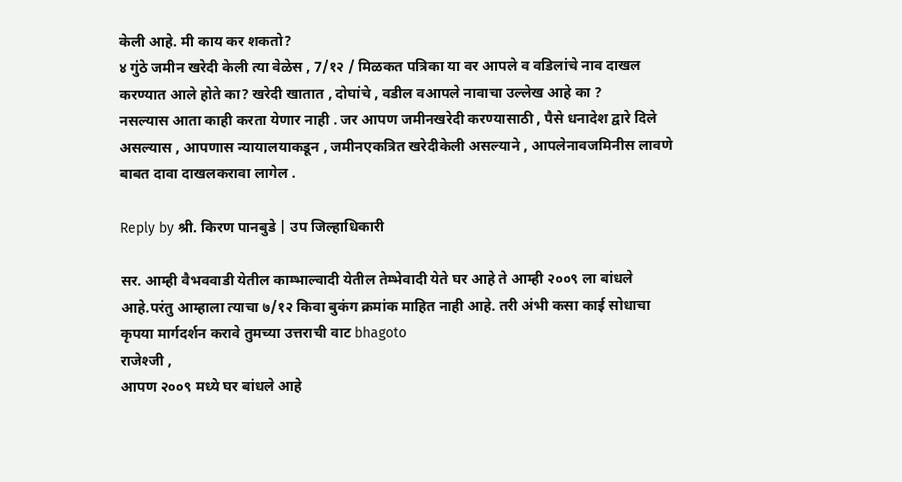केली आहे. मी काय कर शकतो?
४ गुंठे जमीन खरेदी केली त्या वेळेस , 7/१२ / मिळकत पत्रिका या वर आपले व वडिलांचे नाव दाखल करण्यात आले होते का? खरेदी खातात , दोघांचे , वडील वआपले नावाचा उल्लेख आहे का ?
नसल्यास आता काही करता येणार नाही . जर आपण जमीनखरेदी करण्यासाठी , पैसे धनादेश द्वारे दिले असल्यास , आपणास न्यायालयाकडून , जमीनएकत्रित खरेदीकेली असल्याने , आपलेनावजमिनीस लावणे बाबत दावा दाखलकरावा लागेल .

Reply by श्री. किरण पानबुडे | उप जिल्हाधिकारी

सर. आम्ही वैभववाडी येतील काम्भाल्वादी येतील तेम्भेवादी येते घर आहे ते आम्ही २००९ ला बांधले आहे.परंतु आम्हाला त्याचा ७/१२ किवा बुकंग क्रमांक माहित नाही आहे. तरी अंभी कसा काई सोधाचा कृपया मार्गदर्शन करावे तुमच्या उत्तराची वाट bhagoto
राजेश्जी ,
आपण २००९ मध्ये घर बांधले आहे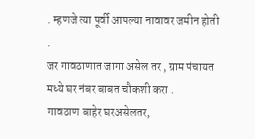. म्हणजे त्या पूर्वी आपल्या नावावर जमीन होती .
जर गावठाणात जागा असेल तर , ग्राम पंचायत मध्ये घर नंबर बाबत चौकशी करा .
गावठाण बाहेर घरअसेलतर,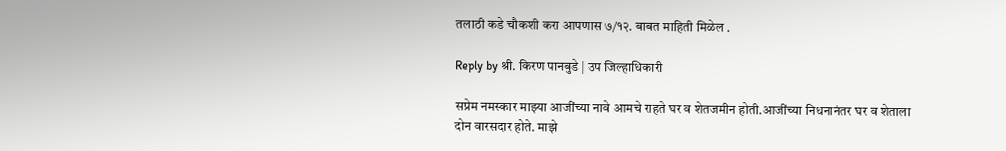तलाठी कडे चौकशी करा आपणास ७/१२. बाबत माहिती मिळेल .

Reply by श्री. किरण पानबुडे | उप जिल्हाधिकारी

सप्रेम नमस्कार माझ्या आजींच्या नावे आमचे राहते घर व शेतजमीन होती.आजींच्या निधनानंतर घर व शेताला दोन वारसदार होते. माझे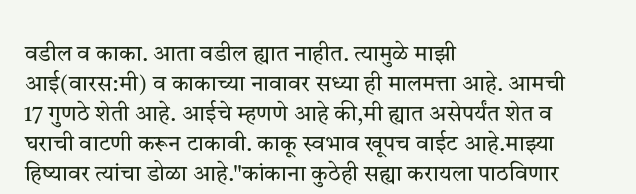वडील व काका. आता वडील ह्यात नाहीत. त्यामुळे माझी आई(वारस:मी) व काकाच्या नावावर सध्या ही मालमत्ता आहे. आमची 17 गुणठे शेती आहे. आईचे म्हणणे आहे की,मी ह्यात असेपर्यंत शेत व घराची वाटणी करून टाकावी. काकू स्वभाव खूपच वाईट आहे.माझ्या हिष्यावर त्यांचा डोळा आहे."कांकाना कुठेही सह्या करायला पाठविणार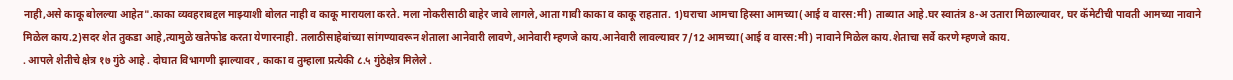नाही,असे काकू बोलल्या आहेत".काका व्यवहराबद्दल माझ्याशी बोलत नाही व काकू मारायला करते. मला नोकरीसाठी बाहेर जावे लागले,आता गावी काका व काकू राहतात. 1)घराचा आमचा हिस्सा आमच्या(आई व वारस:मी) ताब्यात आहे.घर स्वातंत्र 8-अ उतारा मिळाल्यावर, घर कॅमेटीची पावती आमच्या नावाने मिळेल काय.2)सदर शेत तुकडा आहे,त्यामुळे खतेफोड करता येणारनाही. तलाठीसाहेबांच्या सांगण्यावरून शेताला आनेवारी लावणे,आनेवारी म्हणजे काय.आनेवारी लावल्यावर 7/12 आमच्या(आई व वारस:मी) नावाने मिळेल काय.शेताचा सर्वे करणे म्हणजे काय.
. आपले शेतीचे क्षेत्र १७ गुंठे आहे . दोघात विभागणी झाल्यावर , काका व तुम्हाला प्रत्येकी ८.५ गुंठेक्षेत्र मिलेले .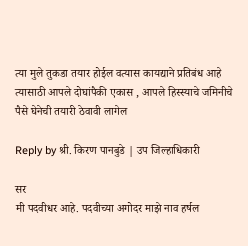त्या मुले तुकडा तयार होईल वत्यास कायद्याने प्रतिबंध आहे
त्यासाठी आपले दोघांपैकी एकास , आपले हिस्स्याचे जमिनीचे पैसे घेनेची तयारी ठेवावी लागेल

Reply by श्री. किरण पानबुडे | उप जिल्हाधिकारी

सर
मी पदवीधर आहे. पदवीच्या अगोदर माझे नाव हर्षल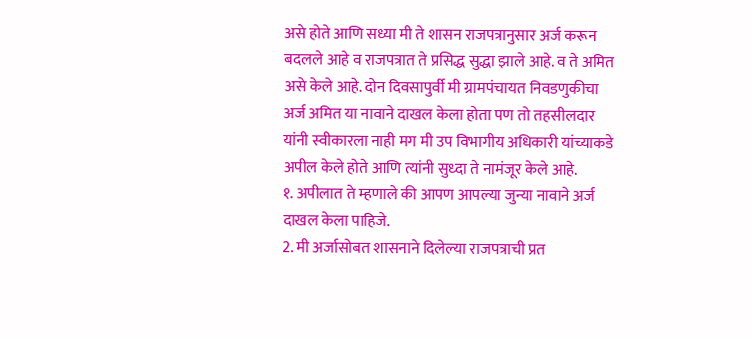असे होते आणि सध्या मी ते शासन राजपत्रानुसार अर्ज करून बदलले आहे व राजपत्रात ते प्रसिद्ध सुद्धा झाले आहे. व ते अमित असे केले आहे. दोन दिवसापुर्वी मी ग्रामपंचायत निवडणुकीचा अर्ज अमित या नावाने दाखल केला होता पण तो तहसीलदार यांनी स्वीकारला नाही मग मी उप विभागीय अधिकारी यांच्याकडे अपील केले होते आणि त्यांनी सुध्दा ते नामंजूर केले आहे.
१. अपीलात ते म्हणाले की आपण आपल्या जुन्या नावाने अर्ज दाखल केला पाहिजे.
2. मी अर्जासोबत शासनाने दिलेल्या राजपत्राची प्रत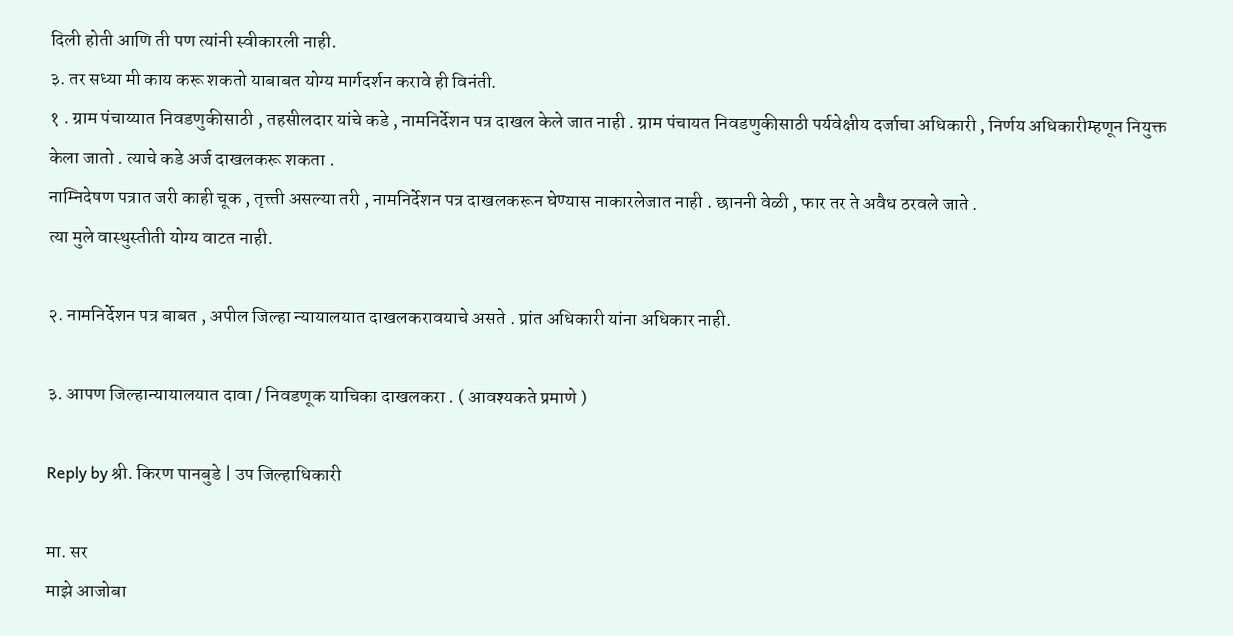दिली होती आणि ती पण त्यांनी स्वीकारली नाही.
३. तर सध्या मी काय करू शकतो याबाबत योग्य मार्गदर्शन करावे ही विनंती.
१ . ग्राम पंचाय्यात निवडणुकीसाठी , तहसीलदार यांचे कडे , नामनिर्देशन पत्र दाखल केले जात नाही . ग्राम पंचायत निवडणुकीसाठी पर्यवेक्षीय दर्जाचा अधिकारी , निर्णय अधिकारीम्हणून नियुक्त केला जातो . त्याचे कडे अर्ज दाखलकरू शकता .
नाम्निदेषण पत्रात जरी काही चूक , तृत्त्ती असल्या तरी , नामनिर्देशन पत्र दाखलकरून घेण्यास नाकारलेजात नाही . छाननी वेळी , फार तर ते अवैध ठरवले जाते .
त्या मुले वास्थुस्तीती योग्य वाटत नाही.

२. नामनिर्देशन पत्र बाबत , अपील जिल्हा न्यायालयात दाखलकरावयाचे असते . प्रांत अधिकारी यांना अधिकार नाही.

३. आपण जिल्हान्यायालयात दावा / निवडणूक याचिका दाखलकरा . ( आवश्यकते प्रमाणे )

Reply by श्री. किरण पानबुडे | उप जिल्हाधिकारी

मा. सर
माझे आजोबा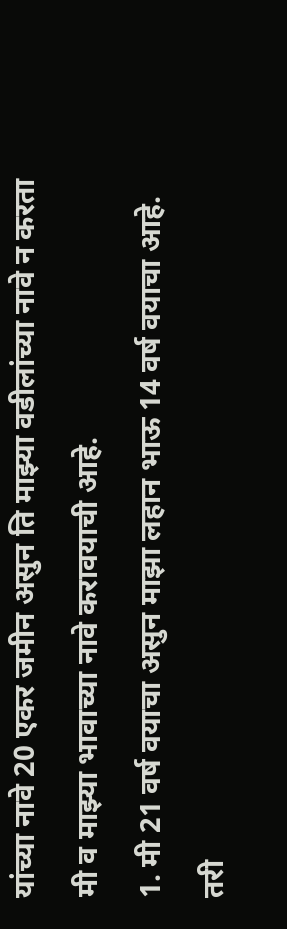यांच्या नावे 20 एकर जमीन असुन ति माझ्या वडीलांच्या नावे न करता मी व माझ्या भावाच्या नावे करावयाची आहे.
1. मी 21 वर्ष वयाचा असुन माझा लहान भाऊ 14 वर्ष वयाचा आहे. तरी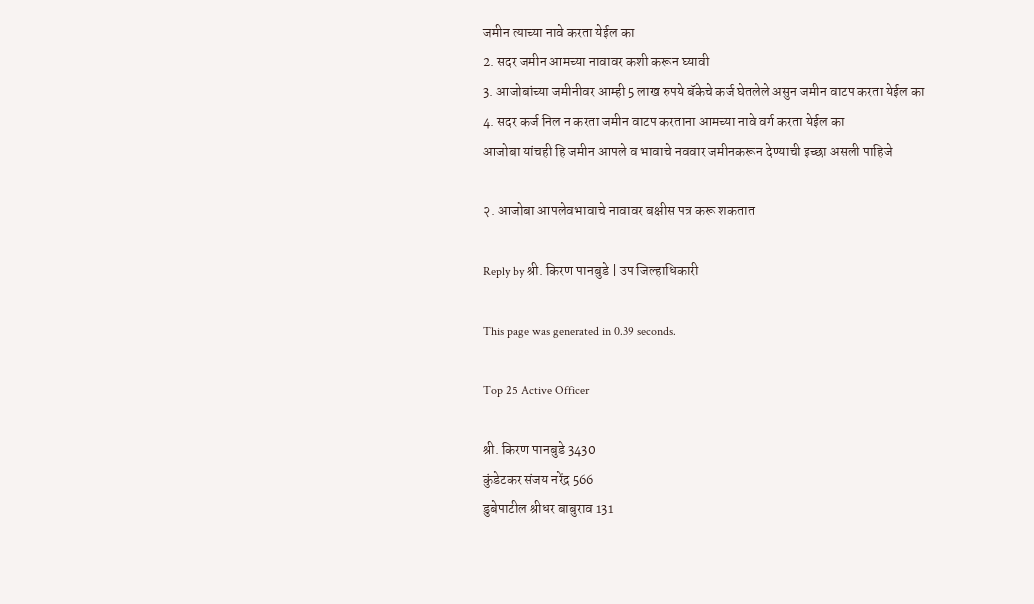जमीन त्याच्या नावे करता येईल का
2. सदर जमीन आमच्या नावावर कशी करून घ्यावी
3. आजोबांच्या जमीनीवर आम्ही 5 लाख रुपये बॅकेचे कर्ज घेतलेले असुन जमीन वाटप करता येईल का
4. सदर कर्ज निल न करता जमीन वाटप करताना आमच्या नावे वर्ग करता येईल का
आजोबा यांचही हि जमीन आपले व भावाचे नववार जमीनकरून देण्याची इच्छा असली पाहिजे

२. आजोबा आपलेवभावाचे नावावर बक्षीस पत्र करू शकतात

Reply by श्री. किरण पानबुडे | उप जिल्हाधिकारी

This page was generated in 0.39 seconds.

Top 25 Active Officer

श्री. किरण पानबुडे 3430
कुंडेटकर संजय नरेंद्र 566
डुबेपाटील श्रीधर बाबुराव 131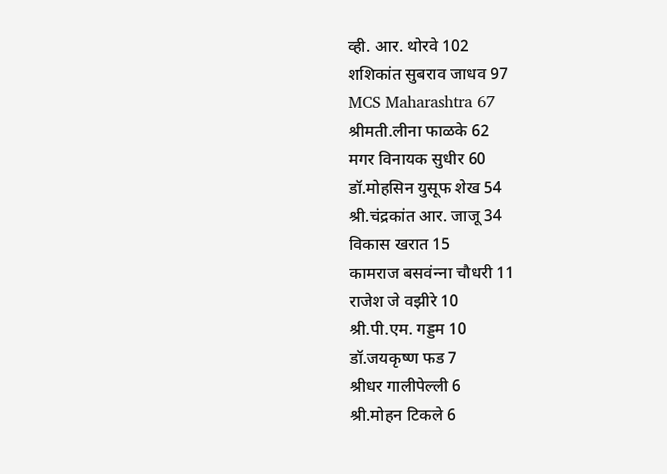व्ही. आर. थोरवे 102
शशिकांत सुबराव जाधव 97
MCS Maharashtra 67
श्रीमती.लीना फाळके 62
मगर विनायक सुधीर 60
डॉ.मोहसिन युसूफ शेख 54
श्री.चंद्रकांत आर. जाजू 34
विकास खरात 15
कामराज बसवंन्‍ना चौधरी 11
राजेश जे वझीरे 10
श्री.पी.एम. गड्डम 10
डॉ.जयकृष्ण फड 7
श्रीधर गालीपेल्ली 6
श्री.मोहन टिकले 6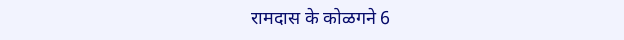रामदास के कोळगने 6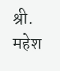श्री. महेश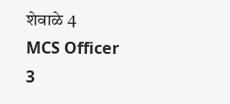शेवाळे 4
MCS Officer 3